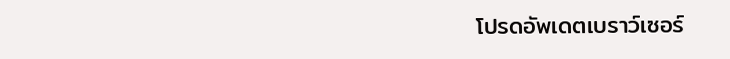โปรดอัพเดตเบราว์เซอร์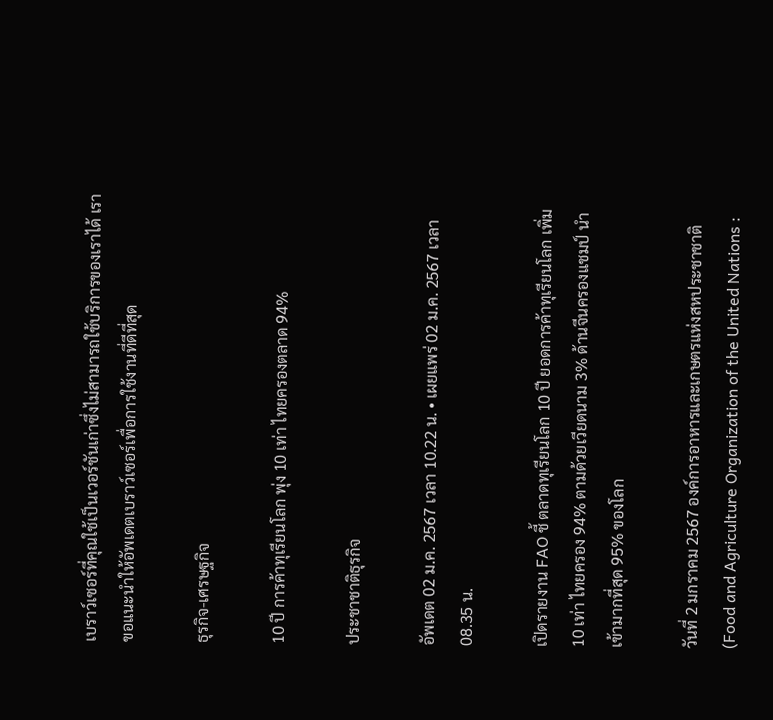เบราว์เซอร์ที่คุณใช้เป็นเวอร์ชันเก่าซึ่งไม่สามารถใช้บริการของเราได้ เราขอแนะนำให้อัพเดตเบราว์เซอร์เพื่อการใช้งานที่ดีที่สุด

ธุรกิจ-เศรษฐกิจ

10 ปี การค้าทุเรียนโลก พุ่ง 10 เท่า ไทยครองตลาด 94%

ประชาชาติธุรกิจ

อัพเดต 02 ม.ค. 2567 เวลา 10.22 น. • เผยแพร่ 02 ม.ค. 2567 เวลา 08.35 น.

เปิดรายงาน FAO ชี้ ตลาดทุเรียนโลก 10 ปี ยอดการค้าทุเรียนโลก เพิ่ม 10 เท่า ไทยครอง 94% ตามด้วยเวียดนาม 3% ด้านจีนครองแชมป์ นำเข้ามากที่สุด 95% ของโลก

วันที่ 2 มกราคม 2567 องค์การอาหารและเกษตรแห่งสหประชาชาติ (Food and Agriculture Organization of the United Nations :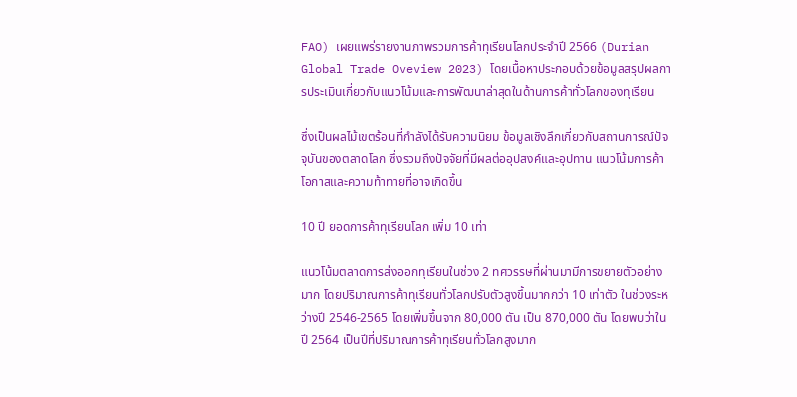FAO) เผยแพร่รายงานภาพรวมการค้าทุเรียนโลกประจำปี 2566 (Durian Global Trade Oveview 2023) โดยเนื้อหาประกอบด้วยข้อมูลสรุปผลการประเมินเกี่ยวกับแนวโน้มและการพัฒนาล่าสุดในด้านการค้าทั่วโลกของทุเรียน

ซึ่งเป็นผลไม้เขตร้อนที่กำลังได้รับความนิยม ข้อมูลเชิงลึกเกี่ยวกับสถานการณ์ปัจจุบันของตลาดโลก ซึ่งรวมถึงปัจจัยที่มีผลต่ออุปสงค์และอุปทาน แนวโน้มการค้า โอกาสและความท้าทายที่อาจเกิดขึ้น

10 ปี ยอดการค้าทุเรียนโลก เพิ่ม 10 เท่า

แนวโน้มตลาดการส่งออกทุเรียนในช่วง 2 ทศวรรษที่ผ่านมามีการขยายตัวอย่างมาก โดยปริมาณการค้าทุเรียนทั่วโลกปรับตัวสูงขึ้นมากกว่า 10 เท่าตัว ในช่วงระหว่างปี 2546-2565 โดยเพิ่มขึ้นจาก 80,000 ตัน เป็น 870,000 ตัน โดยพบว่าในปี 2564 เป็นปีที่ปริมาณการค้าทุเรียนทั่วโลกสูงมาก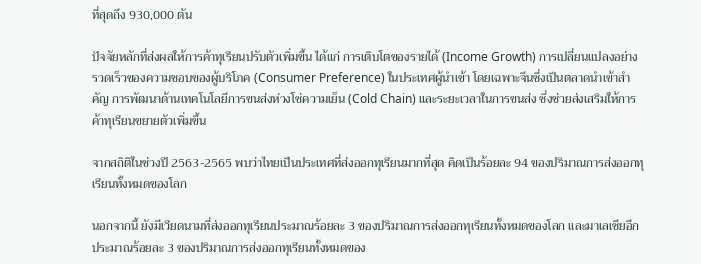ที่สุดถึง 930,000 ตัน

ปัจจัยหลักที่ส่งผลให้การค้าทุเรียนปรับตัวเพิ่มขึ้น ได้แก่ การเติบโตของรายได้ (Income Growth) การเปลี่ยนแปลงอย่างรวดเร็วของความชอบของผู้บริโภค (Consumer Preference) ในประเทศผู้นำเข้า โดยเฉพาะจีนซึ่งเป็นตลาดนำเข้าสำคัญ การพัฒนาด้านเทคโนโลยีการขนส่งห่วงโช่ความเย็น (Cold Chain) และระยะเวลาในการขนส่ง ซึ่งช่วยส่งเสริมให้การค้าทุเรียนขยายตัวเพิ่มขึ้น

จากสถิติในช่วงปี 2563-2565 พบว่าไทยเป็นประเทศที่ส่งออกทุเรียนมากที่สุด คิดเป็นร้อยละ 94 ของปริมาณการส่งออกทุเรียนทั้งหมดของโลก

นอกจากนี้ ยังมีเวียดนามที่ส่งออกทุเรียนประมาณร้อยละ 3 ของปริมาณการส่งออกทุเรียนทั้งหมดของโลก และมาเลเซียอีกประมาณร้อยละ 3 ของปริมาณการส่งออกทุเรียนทั้งหมดของ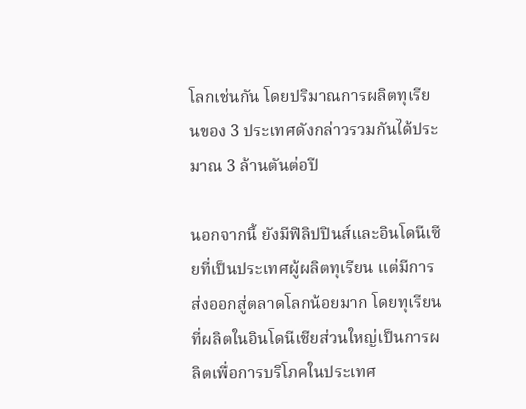โลกเช่นกัน โดยปริมาณการผลิตทุเรียนของ 3 ประเทศดังกล่าวรวมกันได้ประมาณ 3 ล้านตันต่อปี

นอกจากนี้ ยังมีฟิลิปปินส์และอินโดนีเซียที่เป็นประเทศผู้ผลิตทุเรียน แต่มีการส่งออกสู่ตลาดโลกน้อยมาก โดยทุเรียนที่ผลิตในอินโดนีเชียส่วนใหญ่เป็นการผลิตเพื่อการบริโภคในประเทศ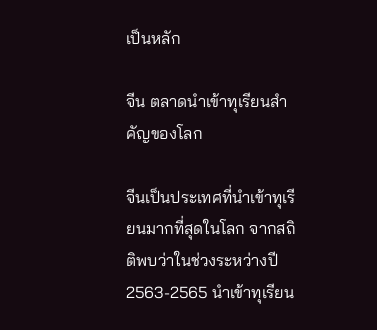เป็นหลัก

จีน ตลาดนำเข้าทุเรียนสำคัญของโลก

จีนเป็นประเทศที่นำเข้าทุเรียนมากที่สุดในโลก จากสถิติพบว่าในช่วงระหว่างปี 2563-2565 นำเข้าทุเรียน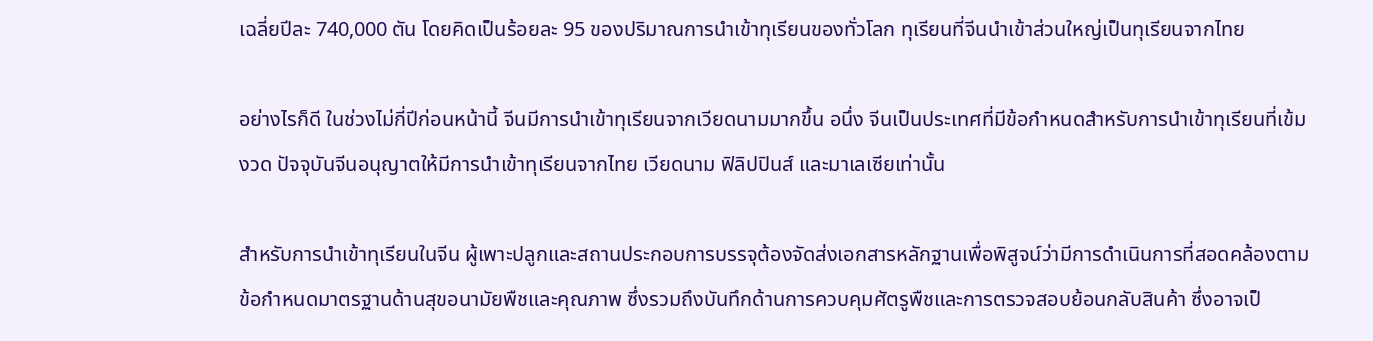เฉลี่ยปีละ 740,000 ตัน โดยคิดเป็นร้อยละ 95 ของปริมาณการนำเข้าทุเรียนของทั่วโลก ทุเรียนที่จีนนำเข้าส่วนใหญ่เป็นทุเรียนจากไทย

อย่างไรก็ดี ในช่วงไม่กี่ปีก่อนหน้านี้ จีนมีการนำเข้าทุเรียนจากเวียดนามมากขึ้น อนึ่ง จีนเป็นประเทศที่มีข้อกำหนดสำหรับการนำเข้าทุเรียนที่เข้มงวด ปัจจุบันจีนอนุญาตให้มีการนำเข้าทุเรียนจากไทย เวียดนาม ฟิลิปปินส์ และมาเลเซียเท่านั้น

สำหรับการนำเข้าทุเรียนในจีน ผู้เพาะปลูกและสถานประกอบการบรรจุต้องจัดส่งเอกสารหลักฐานเพื่อพิสูจน์ว่ามีการดำเนินการที่สอดคล้องตามข้อกำหนดมาตรฐานด้านสุขอนามัยพืชและคุณภาพ ซึ่งรวมถึงบันทึกด้านการควบคุมศัตรูพืชและการตรวจสอบย้อนกลับสินค้า ซึ่งอาจเป็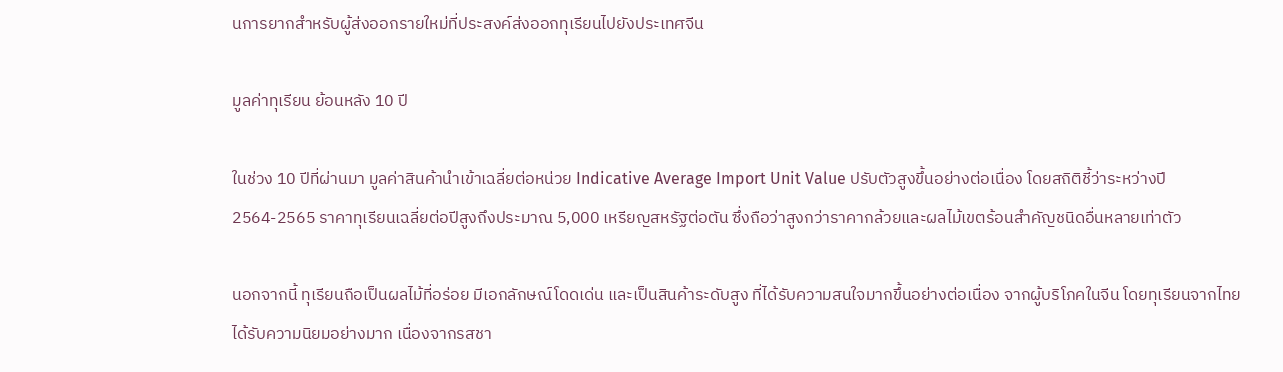นการยากสำหรับผู้ส่งออกรายใหม่ที่ประสงค์ส่งออกทุเรียนไปยังประเทศจีน

มูลค่าทุเรียน ย้อนหลัง 10 ปี

ในช่วง 10 ปีที่ผ่านมา มูลค่าสินค้านำเข้าเฉลี่ยต่อหน่วย Indicative Average Import Unit Value ปรับตัวสูงขึ้นอย่างต่อเนื่อง โดยสถิติชี้ว่าระหว่างปี 2564-2565 ราคาทุเรียนเฉลี่ยต่อปีสูงถึงประมาณ 5,000 เหรียญสหรัฐต่อตัน ซึ่งถือว่าสูงกว่าราคากล้วยและผลไม้เขตร้อนสำคัญชนิดอื่นหลายเท่าตัว

นอกจากนี้ ทุเรียนถือเป็นผลไม้ที่อร่อย มีเอกลักษณ์โดดเด่น และเป็นสินค้าระดับสูง ที่ได้รับความสนใจมากขึ้นอย่างต่อเนื่อง จากผู้บริโภคในจีน โดยทุเรียนจากไทยได้รับความนิยมอย่างมาก เนื่องจากรสชา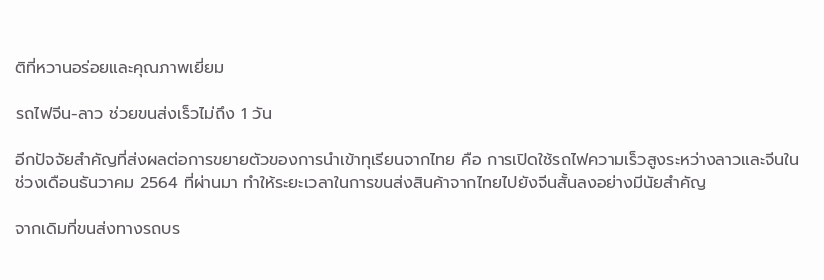ติที่หวานอร่อยและคุณภาพเยี่ยม

รถไฟจีน-ลาว ช่วยขนส่งเร็วไม่ถึง 1 วัน

อีกปัจจัยสำคัญที่ส่งผลต่อการขยายตัวของการนำเข้าทุเรียนจากไทย คือ การเปิดใช้รถไฟความเร็วสูงระหว่างลาวและจีนในช่วงเดือนธันวาคม 2564 ที่ผ่านมา ทำให้ระยะเวลาในการขนส่งสินค้าจากไทยไปยังจีนสั้นลงอย่างมีนัยสำคัญ

จากเดิมที่ขนส่งทางรถบร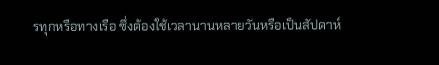รทุกหรือทางเรือ ซึ่งต้องใช้เวลานานหลายวันหรือเป็นสัปดาห์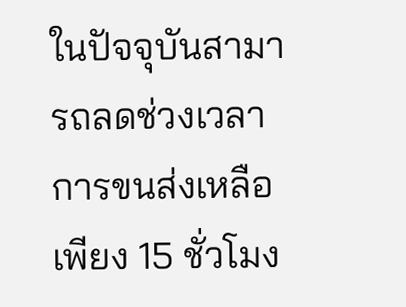ในปัจจุบันสามารถลดช่วงเวลาการขนส่งเหลือเพียง 15 ชั่วโมง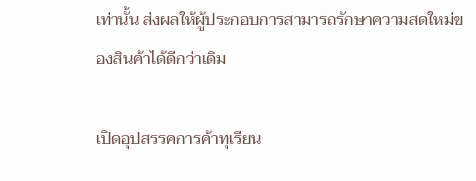เท่านั้น ส่งผลให้ผู้ประกอบการสามารถรักษาความสดใหม่ของสินค้าได้ดีกว่าเดิม

เปิดอุปสรรคการค้าทุเรียน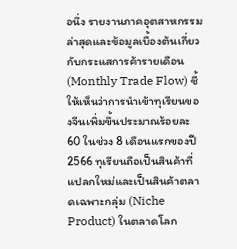อนึ่ง รายงานภาคอุตสาหกรรมล่าสุดและข้อมูลเบื้องต้นเกี่ยวกับกระแสการค้ารายเดือน (Monthly Trade Flow) ชี้ให้เห็นว่าการนำเข้าทุเรียนของจีนเพิ่มขึ้นประมาณร้อยละ 60 ในช่วง 8 เดือนแรกของปี 2566 ทุเรียนถือเป็นสินค้าที่แปลกใหม่และเป็นสินค้าตลาดเฉพาะกลุ่ม (Niche Product) ในตลาดโลก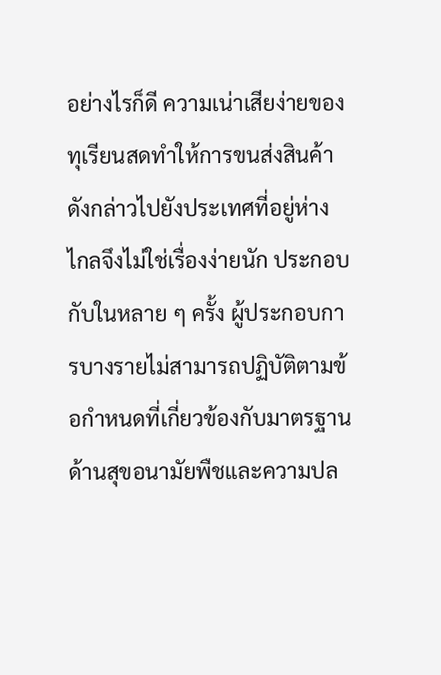อย่างไรก็ดี ความเน่าเสียง่ายของทุเรียนสดทำให้การขนส่งสินค้าดังกล่าวไปยังประเทศที่อยู่ห่างไกลจึงไม่ใช่เรื่องง่ายนัก ประกอบกับในหลาย ๆ ครั้ง ผู้ประกอบการบางรายไม่สามารถปฏิบัติตามข้อกำหนดที่เกี่ยวข้องกับมาตรฐานด้านสุขอนามัยพืชและความปล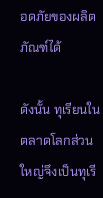อดภัยของผลิตภัณฑ์ได้

ดังนั้น ทุเรียนในตลาดโลกส่วนใหญ่จึงเป็นทุเรี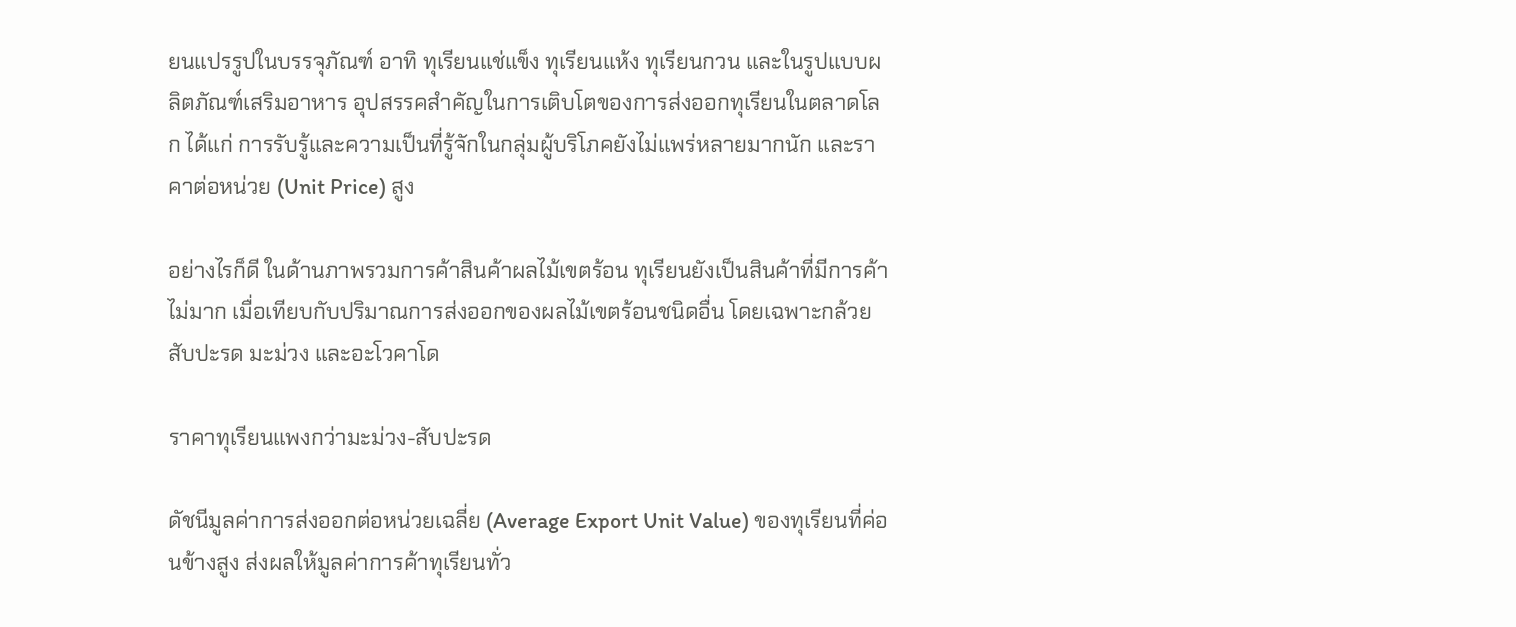ยนแปรรูปในบรรจุภัณฑ์ อาทิ ทุเรียนแช่แข็ง ทุเรียนแห้ง ทุเรียนกวน และในรูปแบบผลิตภัณฑ์เสริมอาหาร อุปสรรคสำคัญในการเติบโตของการส่งออกทุเรียนในตลาดโลก ได้แก่ การรับรู้และความเป็นที่รู้จักในกลุ่มผู้บริโภคยังไม่แพร่หลายมากนัก และราคาต่อหน่วย (Unit Price) สูง

อย่างไรก็ดี ในด้านภาพรวมการค้าสินค้าผลไม้เขตร้อน ทุเรียนยังเป็นสินค้าที่มีการค้าไม่มาก เมื่อเทียบกับปริมาณการส่งออกของผลไม้เขตร้อนชนิดอื่น โดยเฉพาะกล้วย สับปะรด มะม่วง และอะโวคาโด

ราคาทุเรียนแพงกว่ามะม่วง-สับปะรด

ดัชนีมูลค่าการส่งออกต่อหน่วยเฉลี่ย (Average Export Unit Value) ของทุเรียนที่ค่อนข้างสูง ส่งผลให้มูลค่าการค้าทุเรียนทั่ว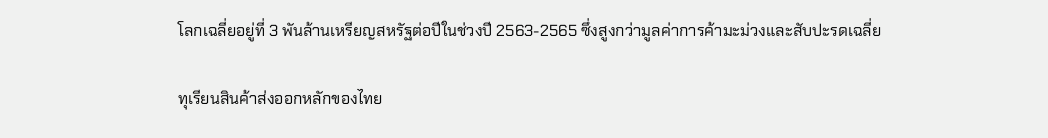โลกเฉลี่ยอยู่ที่ 3 พันล้านเหรียญสหรัฐต่อปีในช่วงปี 2563-2565 ซึ่งสูงกว่ามูลค่าการค้ามะม่วงและสับปะรดเฉลี่ย

ทุเรียนสินค้าส่งออกหลักของไทย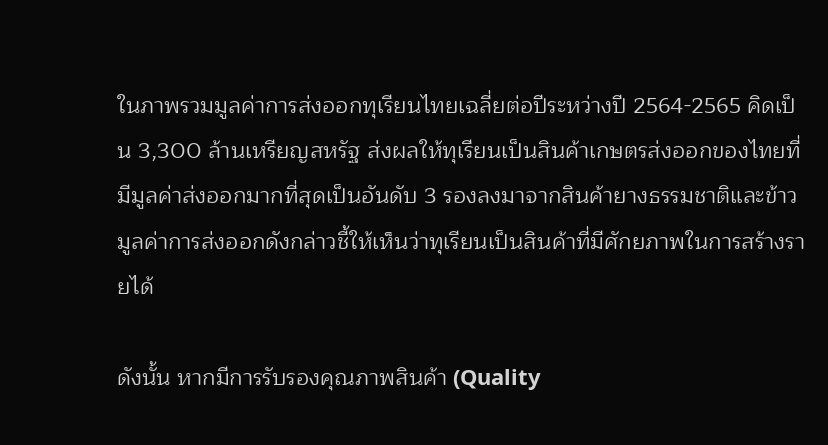ในภาพรวมมูลค่าการส่งออกทุเรียนไทยเฉลี่ยต่อปีระหว่างปี 2564-2565 คิดเป็น 3,300 ล้านเหรียญสหรัฐ ส่งผลให้ทุเรียนเป็นสินค้าเกษตรส่งออกของไทยที่มีมูลค่าส่งออกมากที่สุดเป็นอันดับ 3 รองลงมาจากสินค้ายางธรรมชาติและข้าวมูลค่าการส่งออกดังกล่าวชี้ให้เห็นว่าทุเรียนเป็นสินค้าที่มีศักยภาพในการสร้างรายได้

ดังนั้น หากมีการรับรองคุณภาพสินค้า (Quality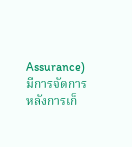Assurance) มีการจัดการหลังการเก็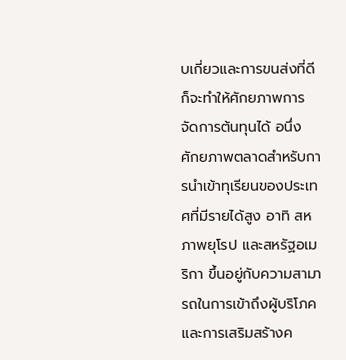บเกี่ยวและการขนส่งที่ดีก็จะทำให้ศักยภาพการจัดการต้นทุนได้ อนึ่ง ศักยภาพตลาดสำหรับการนำเข้าทุเรียนของประเทศที่มีรายได้สูง อาทิ สหภาพยุโรป และสหรัฐอเมริกา ขึ้นอยู่กับความสามารถในการเข้าถึงผู้บริโภคและการเสริมสร้างค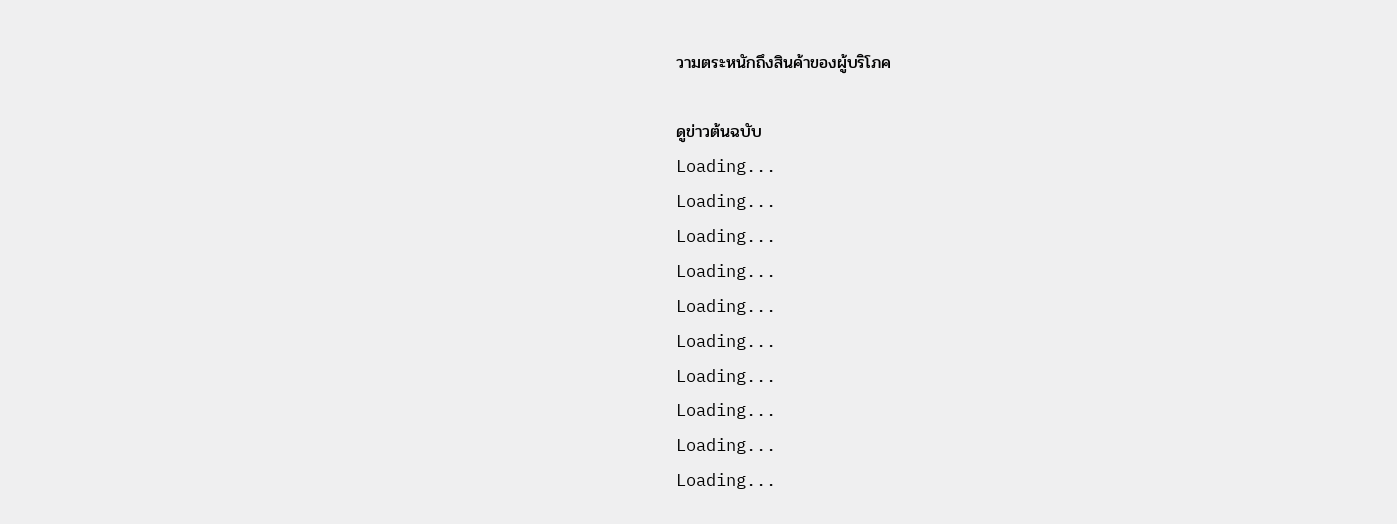วามตระหนักถึงสินค้าของผู้บริโภค

ดูข่าวต้นฉบับ
Loading...
Loading...
Loading...
Loading...
Loading...
Loading...
Loading...
Loading...
Loading...
Loading...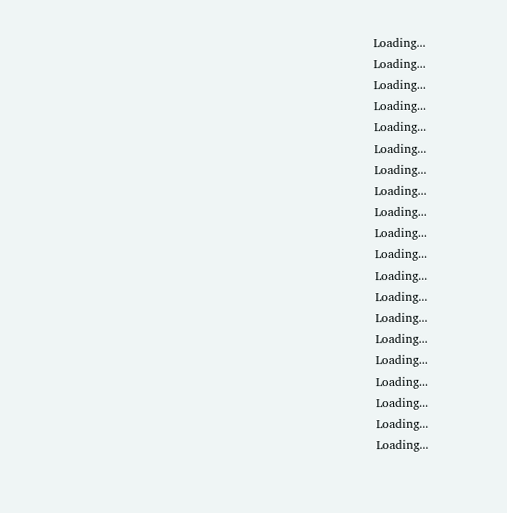Loading...
Loading...
Loading...
Loading...
Loading...
Loading...
Loading...
Loading...
Loading...
Loading...
Loading...
Loading...
Loading...
Loading...
Loading...
Loading...
Loading...
Loading...
Loading...
Loading...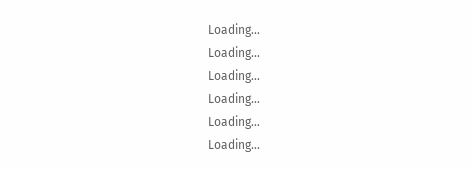Loading...
Loading...
Loading...
Loading...
Loading...
Loading...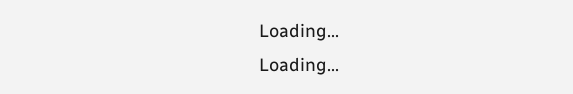Loading...
Loading...